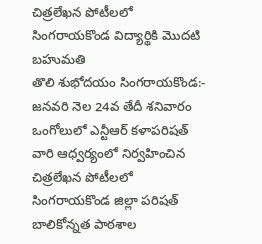చిత్రలేఖన పోటీలలో సింగరాయకొండ విద్యార్థికి మొదటి బహుమతి
తొలి శుభోదయం సింగరాయకొండ:- జనవరి నెల 24వ తేదీ శనివారం ఒంగోలులో ఎన్టీఆర్ కళాపరిషత్ వారి ఆధ్వర్యంలో నిర్వహించిన చిత్రలేఖన పోటీలలో సింగరాయకొండ జిల్లా పరిషత్ బాలికోన్నత పాఠశాల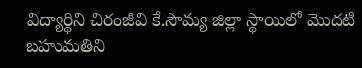విద్యార్థిని చిరంజీవి కే.సౌమ్య జిల్లా స్థాయిలో మొదటి బహుమతిని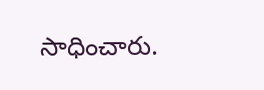సాధించారు.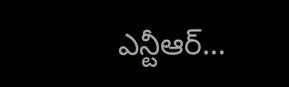ఎన్టీఆర్…